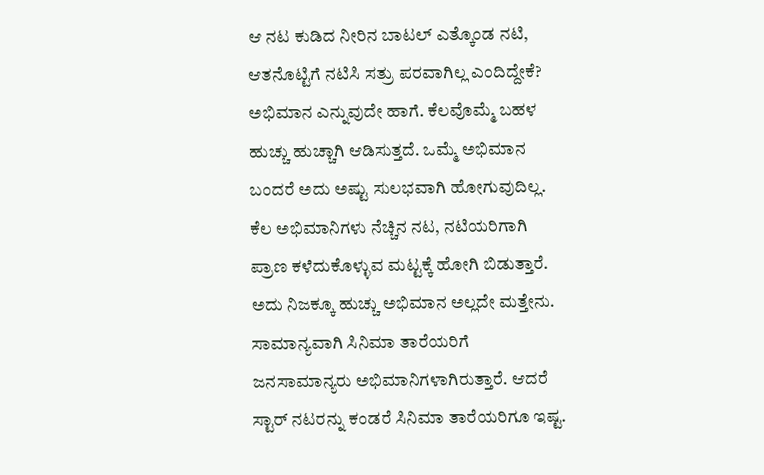ಆ ನಟ ಕುಡಿದ ನೀರಿನ ಬಾಟಲ್ ಎತ್ಕೊಂಡ ನಟಿ, ಆತನೊಟ್ಟಿಗೆ ನಟಿಸಿ ಸತ್ರು ಪರವಾಗಿಲ್ಲ ಎಂದಿದ್ದೇಕೆ?
ಅಭಿಮಾನ ಎನ್ನುವುದೇ ಹಾಗೆ. ಕೆಲವೊಮ್ಮೆ ಬಹಳ ಹುಚ್ಚು ಹುಚ್ಚಾಗಿ ಆಡಿಸುತ್ತದೆ. ಒಮ್ಮೆ ಅಭಿಮಾನ ಬಂದರೆ ಅದು ಅಷ್ಟು ಸುಲಭವಾಗಿ ಹೋಗುವುದಿಲ್ಲ. ಕೆಲ ಅಭಿಮಾನಿಗಳು ನೆಚ್ಚಿನ ನಟ, ನಟಿಯರಿಗಾಗಿ ಪ್ರಾಣ ಕಳೆದುಕೊಳ್ಳುವ ಮಟ್ಟಕ್ಕೆ ಹೋಗಿ ಬಿಡುತ್ತಾರೆ. ಅದು ನಿಜಕ್ಕೂ ಹುಚ್ಚು ಅಭಿಮಾನ ಅಲ್ಲದೇ ಮತ್ತೇನು.
ಸಾಮಾನ್ಯವಾಗಿ ಸಿನಿಮಾ ತಾರೆಯರಿಗೆ ಜನಸಾಮಾನ್ಯರು ಅಭಿಮಾನಿಗಳಾಗಿರುತ್ತಾರೆ. ಆದರೆ ಸ್ಟಾರ್ ನಟರನ್ನು ಕಂಡರೆ ಸಿನಿಮಾ ತಾರೆಯರಿಗೂ ಇಷ್ಟ.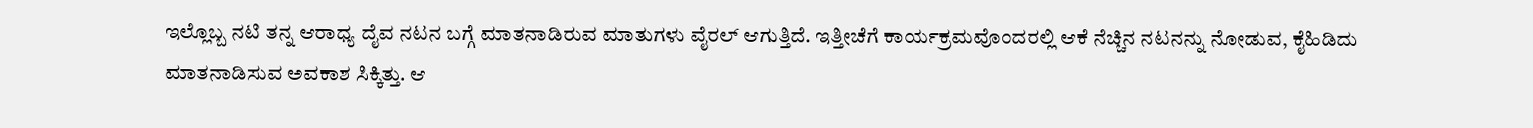ಇಲ್ಲೊಬ್ಬ ನಟಿ ತನ್ನ ಆರಾಧ್ಯ ದೈವ ನಟನ ಬಗ್ಗೆ ಮಾತನಾಡಿರುವ ಮಾತುಗಳು ವೈರಲ್ ಆಗುತ್ತಿದೆ. ಇತ್ತೀಚೆಗೆ ಕಾರ್ಯಕ್ರಮವೊಂದರಲ್ಲಿ ಆಕೆ ನೆಚ್ಚಿನ ನಟನನ್ನು ನೋಡುವ, ಕೈಹಿಡಿದು ಮಾತನಾಡಿಸುವ ಅವಕಾಶ ಸಿಕ್ಕಿತ್ತು. ಆ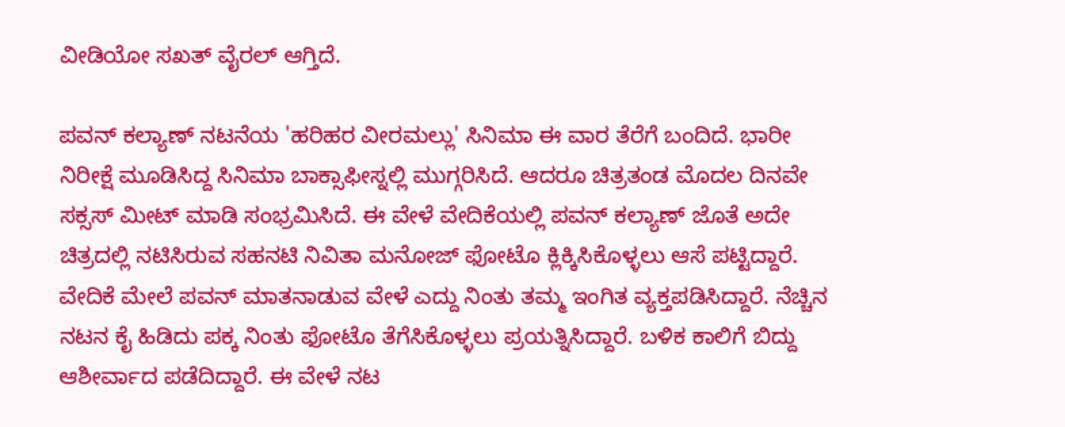ವೀಡಿಯೋ ಸಖತ್ ವೈರಲ್ ಆಗ್ತಿದೆ.

ಪವನ್ ಕಲ್ಯಾಣ್ ನಟನೆಯ 'ಹರಿಹರ ವೀರಮಲ್ಲು' ಸಿನಿಮಾ ಈ ವಾರ ತೆರೆಗೆ ಬಂದಿದೆ. ಭಾರೀ ನಿರೀಕ್ಷೆ ಮೂಡಿಸಿದ್ದ ಸಿನಿಮಾ ಬಾಕ್ಸಾಫೀಸ್ನಲ್ಲಿ ಮುಗ್ಗರಿಸಿದೆ. ಆದರೂ ಚಿತ್ರತಂಡ ಮೊದಲ ದಿನವೇ ಸಕ್ಸಸ್ ಮೀಟ್ ಮಾಡಿ ಸಂಭ್ರಮಿಸಿದೆ. ಈ ವೇಳೆ ವೇದಿಕೆಯಲ್ಲಿ ಪವನ್ ಕಲ್ಯಾಣ್ ಜೊತೆ ಅದೇ ಚಿತ್ರದಲ್ಲಿ ನಟಿಸಿರುವ ಸಹನಟಿ ನಿವಿತಾ ಮನೋಜ್ ಫೋಟೊ ಕ್ಲಿಕ್ಕಿಸಿಕೊಳ್ಳಲು ಆಸೆ ಪಟ್ಟಿದ್ದಾರೆ.
ವೇದಿಕೆ ಮೇಲೆ ಪವನ್ ಮಾತನಾಡುವ ವೇಳೆ ಎದ್ದು ನಿಂತು ತಮ್ಮ ಇಂಗಿತ ವ್ಯಕ್ತಪಡಿಸಿದ್ದಾರೆ. ನೆಚ್ಚಿನ ನಟನ ಕೈ ಹಿಡಿದು ಪಕ್ಕ ನಿಂತು ಫೋಟೊ ತೆಗೆಸಿಕೊಳ್ಳಲು ಪ್ರಯತ್ನಿಸಿದ್ದಾರೆ. ಬಳಿಕ ಕಾಲಿಗೆ ಬಿದ್ದು ಆಶೀರ್ವಾದ ಪಡೆದಿದ್ದಾರೆ. ಈ ವೇಳೆ ನಟ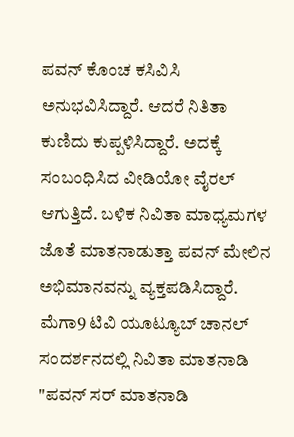ಪವನ್ ಕೊಂಚ ಕಸಿವಿಸಿ ಅನುಭವಿಸಿದ್ದಾರೆ. ಆದರೆ ನಿತಿತಾ ಕುಣಿದು ಕುಪ್ಪಳಿಸಿದ್ದಾರೆ. ಅದಕ್ಕೆ ಸಂಬಂಧಿಸಿದ ವೀಡಿಯೋ ವೈರಲ್ ಆಗುತ್ತಿದೆ. ಬಳಿಕ ನಿವಿತಾ ಮಾಧ್ಯಮಗಳ ಜೊತೆ ಮಾತನಾಡುತ್ತಾ ಪವನ್ ಮೇಲಿನ ಅಭಿಮಾನವನ್ನು ವ್ಯಕ್ತಪಡಿಸಿದ್ದಾರೆ.
ಮೆಗಾ9 ಟಿವಿ ಯೂಟ್ಯೂಬ್ ಚಾನಲ್ ಸಂದರ್ಶನದಲ್ಲಿ ನಿವಿತಾ ಮಾತನಾಡಿ "ಪವನ್ ಸರ್ ಮಾತನಾಡಿ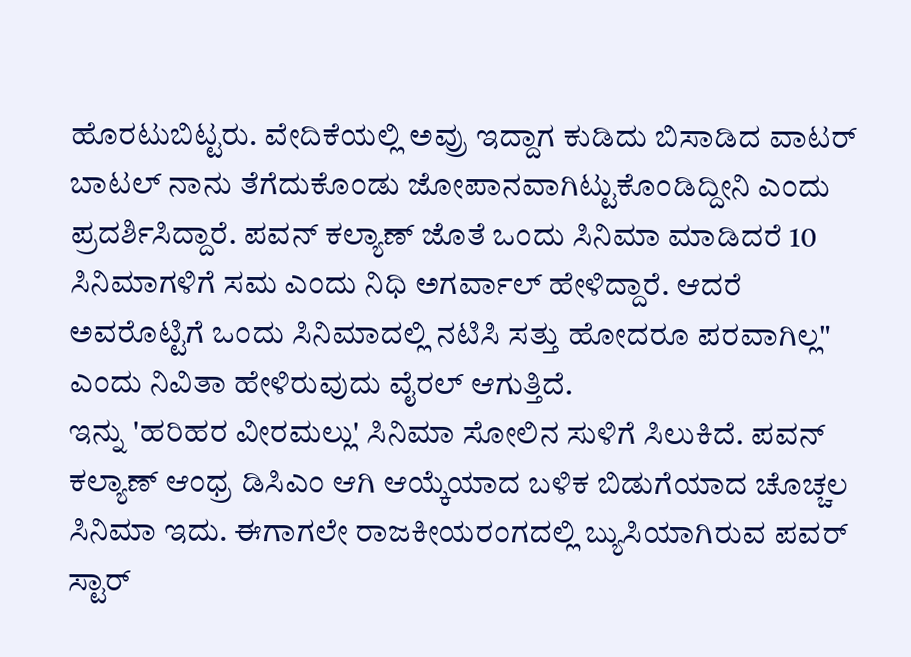ಹೊರಟುಬಿಟ್ಟರು. ವೇದಿಕೆಯಲ್ಲಿ ಅವ್ರು ಇದ್ದಾಗ ಕುಡಿದು ಬಿಸಾಡಿದ ವಾಟರ್ ಬಾಟಲ್ ನಾನು ತೆಗೆದುಕೊಂಡು ಜೋಪಾನವಾಗಿಟ್ಟುಕೊಂಡಿದ್ದೀನಿ ಎಂದು ಪ್ರದರ್ಶಿಸಿದ್ದಾರೆ. ಪವನ್ ಕಲ್ಯಾಣ್ ಜೊತೆ ಒಂದು ಸಿನಿಮಾ ಮಾಡಿದರೆ 10 ಸಿನಿಮಾಗಳಿಗೆ ಸಮ ಎಂದು ನಿಧಿ ಅಗರ್ವಾಲ್ ಹೇಳಿದ್ದಾರೆ. ಆದರೆ ಅವರೊಟ್ಟಿಗೆ ಒಂದು ಸಿನಿಮಾದಲ್ಲಿ ನಟಿಸಿ ಸತ್ತು ಹೋದರೂ ಪರವಾಗಿಲ್ಲ" ಎಂದು ನಿವಿತಾ ಹೇಳಿರುವುದು ವೈರಲ್ ಆಗುತ್ತಿದೆ.
ಇನ್ನು 'ಹರಿಹರ ವೀರಮಲ್ಲು' ಸಿನಿಮಾ ಸೋಲಿನ ಸುಳಿಗೆ ಸಿಲುಕಿದೆ. ಪವನ್ ಕಲ್ಯಾಣ್ ಆಂಧ್ರ ಡಿಸಿಎಂ ಆಗಿ ಆಯ್ಕೆಯಾದ ಬಳಿಕ ಬಿಡುಗೆಯಾದ ಚೊಚ್ಚಲ ಸಿನಿಮಾ ಇದು. ಈಗಾಗಲೇ ರಾಜಕೀಯರಂಗದಲ್ಲಿ ಬ್ಯುಸಿಯಾಗಿರುವ ಪವರ್ ಸ್ಟಾರ್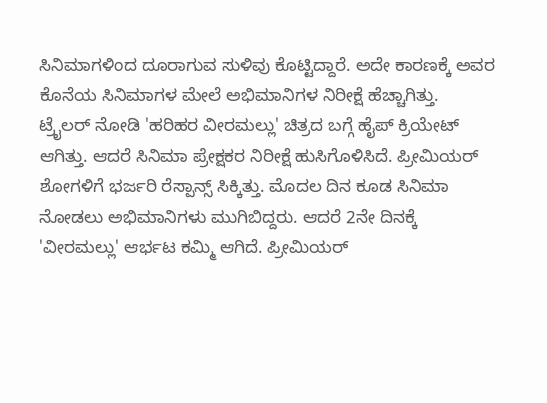ಸಿನಿಮಾಗಳಿಂದ ದೂರಾಗುವ ಸುಳಿವು ಕೊಟ್ಟಿದ್ದಾರೆ. ಅದೇ ಕಾರಣಕ್ಕೆ ಅವರ ಕೊನೆಯ ಸಿನಿಮಾಗಳ ಮೇಲೆ ಅಭಿಮಾನಿಗಳ ನಿರೀಕ್ಷೆ ಹೆಚ್ಚಾಗಿತ್ತು.
ಟ್ರೈಲರ್ ನೋಡಿ 'ಹರಿಹರ ವೀರಮಲ್ಲು' ಚಿತ್ರದ ಬಗ್ಗೆ ಹೈಪ್ ಕ್ರಿಯೇಟ್ ಆಗಿತ್ತು. ಆದರೆ ಸಿನಿಮಾ ಪ್ರೇಕ್ಷಕರ ನಿರೀಕ್ಷೆ ಹುಸಿಗೊಳಿಸಿದೆ. ಪ್ರೀಮಿಯರ್ ಶೋಗಳಿಗೆ ಭರ್ಜರಿ ರೆಸ್ಪಾನ್ಸ್ ಸಿಕ್ಕಿತ್ತು. ಮೊದಲ ದಿನ ಕೂಡ ಸಿನಿಮಾ ನೋಡಲು ಅಭಿಮಾನಿಗಳು ಮುಗಿಬಿದ್ದರು. ಆದರೆ 2ನೇ ದಿನಕ್ಕೆ
'ವೀರಮಲ್ಲು' ಆರ್ಭಟ ಕಮ್ಮಿ ಆಗಿದೆ. ಪ್ರೀಮಿಯರ್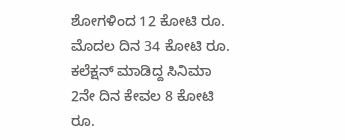ಶೋಗಳಿಂದ 12 ಕೋಟಿ ರೂ. ಮೊದಲ ದಿನ 34 ಕೋಟಿ ರೂ. ಕಲೆಕ್ಷನ್ ಮಾಡಿದ್ದ ಸಿನಿಮಾ 2ನೇ ದಿನ ಕೇವಲ 8 ಕೋಟಿ ರೂ.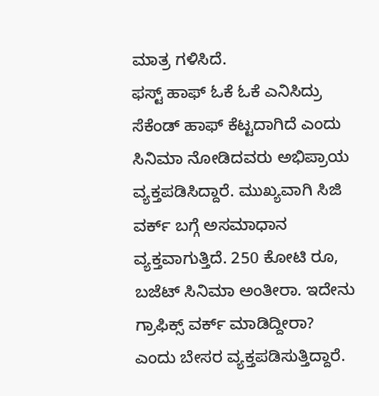ಮಾತ್ರ ಗಳಿಸಿದೆ.
ಫಸ್ಟ್ ಹಾಫ್ ಓಕೆ ಓಕೆ ಎನಿಸಿದ್ರು ಸೆಕೆಂಡ್ ಹಾಫ್ ಕೆಟ್ಟದಾಗಿದೆ ಎಂದು ಸಿನಿಮಾ ನೋಡಿದವರು ಅಭಿಪ್ರಾಯ ವ್ಯಕ್ತಪಡಿಸಿದ್ದಾರೆ. ಮುಖ್ಯವಾಗಿ ಸಿಜಿ ವರ್ಕ್ ಬಗ್ಗೆ ಅಸಮಾಧಾನ ವ್ಯಕ್ತವಾಗುತ್ತಿದೆ. 250 ಕೋಟಿ ರೂ, ಬಜೆಟ್ ಸಿನಿಮಾ ಅಂತೀರಾ. ಇದೇನು ಗ್ರಾಫಿಕ್ಸ್ ವರ್ಕ್ ಮಾಡಿದ್ದೀರಾ? ಎಂದು ಬೇಸರ ವ್ಯಕ್ತಪಡಿಸುತ್ತಿದ್ದಾರೆ.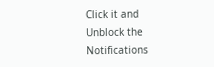Click it and Unblock the Notifications